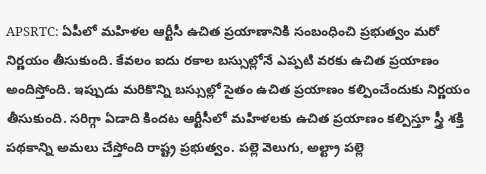APSRTC: ఏపీలో మహిళల ఆర్టీసీ ఉచిత ప్రయాణానికి సంబంధించి ప్రభుత్వం మరో నిర్ణయం తీసుకుంది. కేవలం ఐదు రకాల బస్సుల్లోనే ఎప్పటి వరకు ఉచిత ప్రయాణం అందిస్తోంది. ఇప్పుడు మరికొన్ని బస్సుల్లో సైతం ఉచిత ప్రయాణం కల్పించేందుకు నిర్ణయం తీసుకుంది. సరిగ్గా ఏడాది కిందట ఆర్టీసీలో మహిళలకు ఉచిత ప్రయాణం కల్పిస్తూ స్త్రీ శక్తి పథకాన్ని అమలు చేస్తోంది రాష్ట్ర ప్రభుత్వం. పల్లె వెలుగు, అల్ట్రా పల్లె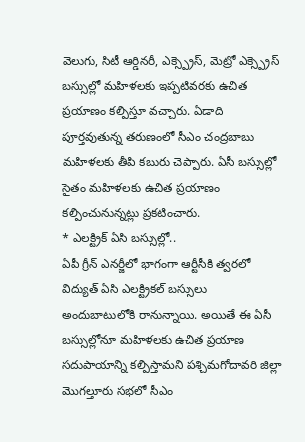వెలుగు, సిటీ ఆర్డినరీ, ఎక్స్ప్రెస్, మెట్రో ఎక్స్ప్రెస్ బస్సుల్లో మహిళలకు ఇప్పటివరకు ఉచిత ప్రయాణం కల్పిస్తూ వచ్చారు. ఏడాది పూర్తవుతున్న తరుణంలో సీఎం చంద్రబాబు మహిళలకు తీపి కబురు చెప్పారు. ఏసీ బస్సుల్లో సైతం మహిళలకు ఉచిత ప్రయాణం కల్పించునున్నట్లు ప్రకటించారు.
* ఎలక్ట్రిక్ ఏసి బస్సుల్లో..
ఏపీ గ్రీన్ ఎనర్జీలో భాగంగా ఆర్టీసీకి త్వరలో విద్యుత్ ఏసి ఎలక్ట్రికల్ బస్సులు అందుబాటులోకి రానున్నాయి. అయితే ఈ ఏసీ బస్సుల్లోనూ మహిళలకు ఉచిత ప్రయాణ సదుపాయాన్ని కల్పిస్తామని పశ్చిమగోదావరి జిల్లా మొగల్తూరు సభలో సీఎం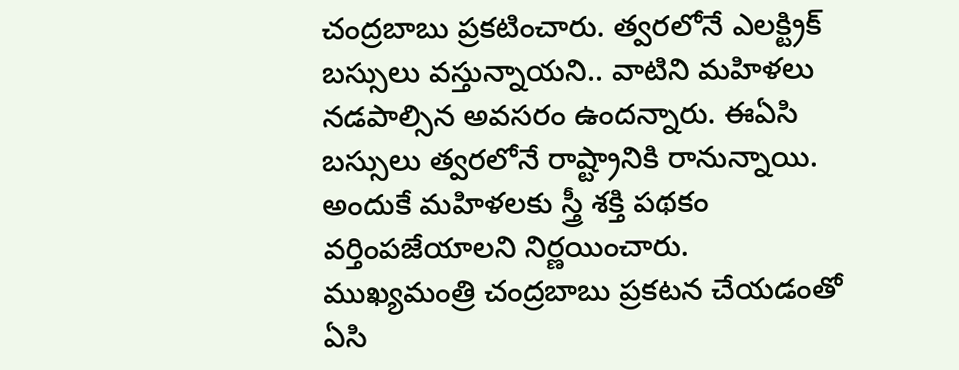చంద్రబాబు ప్రకటించారు. త్వరలోనే ఎలక్ట్రిక్ బస్సులు వస్తున్నాయని.. వాటిని మహిళలు నడపాల్సిన అవసరం ఉందన్నారు. ఈఏసి బస్సులు త్వరలోనే రాష్ట్రానికి రానున్నాయి. అందుకే మహిళలకు స్త్రీ శక్తి పథకం వర్తింపజేయాలని నిర్ణయించారు. ముఖ్యమంత్రి చంద్రబాబు ప్రకటన చేయడంతో ఏసి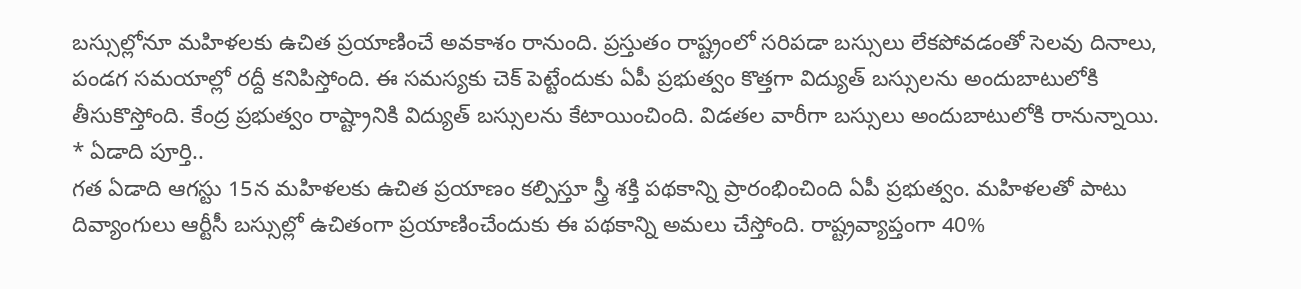బస్సుల్లోనూ మహిళలకు ఉచిత ప్రయాణించే అవకాశం రానుంది. ప్రస్తుతం రాష్ట్రంలో సరిపడా బస్సులు లేకపోవడంతో సెలవు దినాలు, పండగ సమయాల్లో రద్దీ కనిపిస్తోంది. ఈ సమస్యకు చెక్ పెట్టేందుకు ఏపీ ప్రభుత్వం కొత్తగా విద్యుత్ బస్సులను అందుబాటులోకి తీసుకొస్తోంది. కేంద్ర ప్రభుత్వం రాష్ట్రానికి విద్యుత్ బస్సులను కేటాయించింది. విడతల వారీగా బస్సులు అందుబాటులోకి రానున్నాయి.
* ఏడాది పూర్తి..
గత ఏడాది ఆగస్టు 15న మహిళలకు ఉచిత ప్రయాణం కల్పిస్తూ స్త్రీ శక్తి పథకాన్ని ప్రారంభించింది ఏపీ ప్రభుత్వం. మహిళలతో పాటు దివ్యాంగులు ఆర్టీసీ బస్సుల్లో ఉచితంగా ప్రయాణించేందుకు ఈ పథకాన్ని అమలు చేస్తోంది. రాష్ట్రవ్యాప్తంగా 40%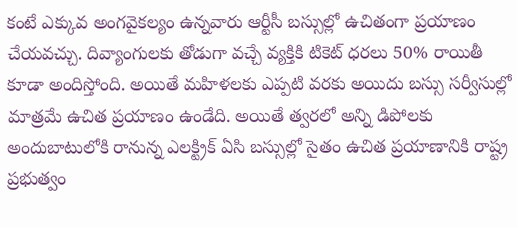కంటే ఎక్కువ అంగవైకల్యం ఉన్నవారు ఆర్టీసీ బస్సుల్లో ఉచితంగా ప్రయాణం చేయవచ్చు. దివ్యాంగులకు తోడుగా వచ్చే వ్యక్తికి టికెట్ ధరలు 50% రాయితీ కూడా అందిస్తోంది. అయితే మహిళలకు ఎప్పటి వరకు అయిదు బస్సు సర్వీసుల్లో మాత్రమే ఉచిత ప్రయాణం ఉండేది. అయితే త్వరలో అన్ని డిపోలకు అందుబాటులోకి రానున్న ఎలక్ట్రిక్ ఏసి బస్సుల్లో సైతం ఉచిత ప్రయాణానికి రాష్ట్ర ప్రభుత్వం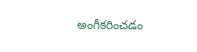అంగీకరించడం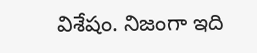విశేషం. నిజంగా ఇది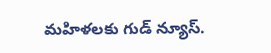మహిళలకు గుడ్ న్యూస్.